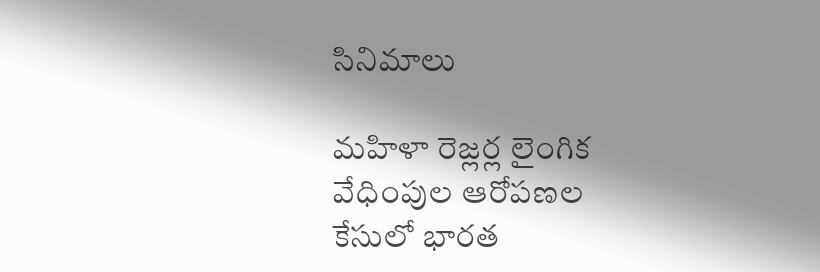సినిమాలు

మహిళా రెజ్లర్ల లైంగిక వేధింపుల ఆరోపణల కేసులో భారత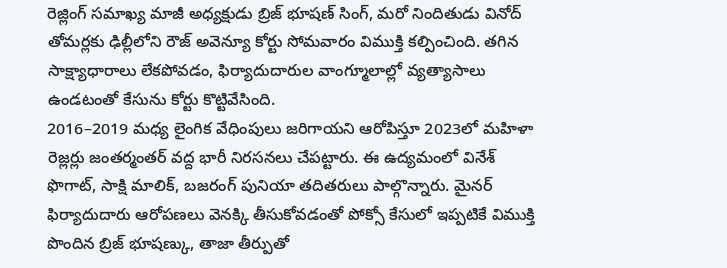రెజ్లింగ్ సమాఖ్య మాజీ అధ్యక్షుడు బ్రిజ్ భూషణ్ సింగ్, మరో నిందితుడు వినోద్ తోమర్లకు ఢిల్లీలోని రౌజ్ అవెన్యూ కోర్టు సోమవారం విముక్తి కల్పించింది. తగిన సాక్ష్యాధారాలు లేకపోవడం, ఫిర్యాదుదారుల వాంగ్మూలాల్లో వ్యత్యాసాలు ఉండటంతో కేసును కోర్టు కొట్టివేసింది.
2016–2019 మధ్య లైంగిక వేధింపులు జరిగాయని ఆరోపిస్తూ 2023లో మహిళా రెజ్లర్లు జంతర్మంతర్ వద్ద భారీ నిరసనలు చేపట్టారు. ఈ ఉద్యమంలో వినేశ్ ఫొగాట్, సాక్షి మాలిక్, బజరంగ్ పునియా తదితరులు పాల్గొన్నారు. మైనర్ ఫిర్యాదుదారు ఆరోపణలు వెనక్కి తీసుకోవడంతో పోక్సో కేసులో ఇప్పటికే విముక్తి పొందిన బ్రిజ్ భూషణ్కు, తాజా తీర్పుతో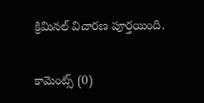క్రిమినల్ విచారణ పూర్తయింది.


కామెంట్స్ (0)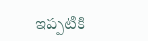ఇప్పటికి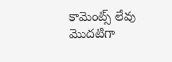కామెంట్స్ లేవు
మొదటిగా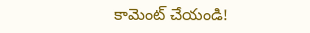కామెంట్ చేయండి!